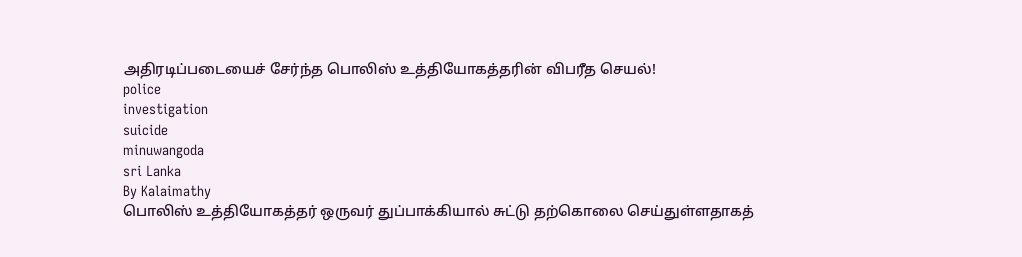அதிரடிப்படையைச் சேர்ந்த பொலிஸ் உத்தியோகத்தரின் விபரீத செயல்!
police
investigation
suicide
minuwangoda
sri Lanka
By Kalaimathy
பொலிஸ் உத்தியோகத்தர் ஒருவர் துப்பாக்கியால் சுட்டு தற்கொலை செய்துள்ளதாகத்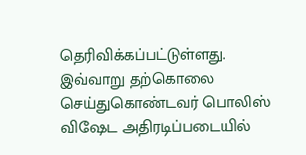தெரிவிக்கப்பட்டுள்ளது.
இவ்வாறு தற்கொலை செய்துகொண்டவர் பொலிஸ் விஷேட அதிரடிப்படையில்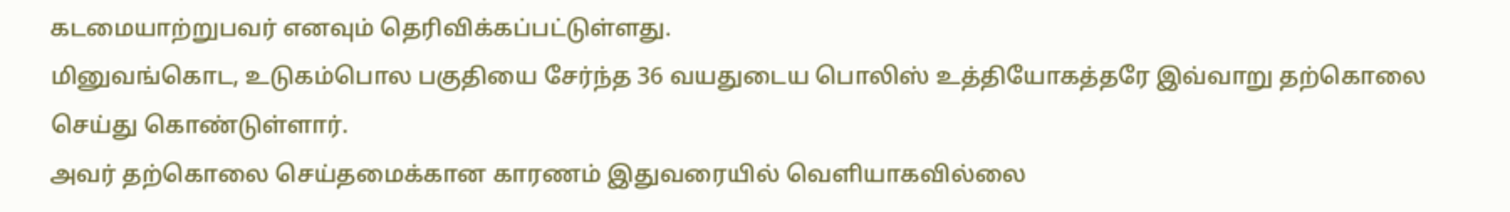கடமையாற்றுபவர் எனவும் தெரிவிக்கப்பட்டுள்ளது.
மினுவங்கொட, உடுகம்பொல பகுதியை சேர்ந்த 36 வயதுடைய பொலிஸ் உத்தியோகத்தரே இவ்வாறு தற்கொலை செய்து கொண்டுள்ளார்.
அவர் தற்கொலை செய்தமைக்கான காரணம் இதுவரையில் வெளியாகவில்லை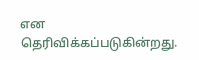என தெரிவிக்கப்படுகின்றது.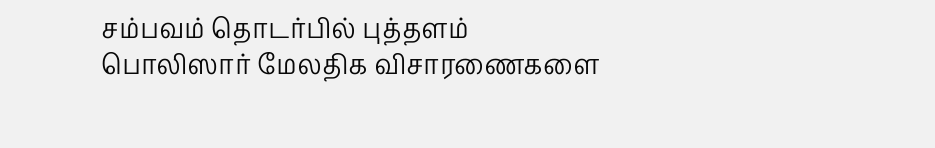சம்பவம் தொடர்பில் புத்தளம் பொலிஸார் மேலதிக விசாரணைகளை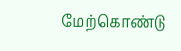மேற்கொண்டு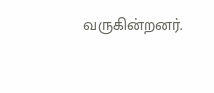வருகின்றனர்.